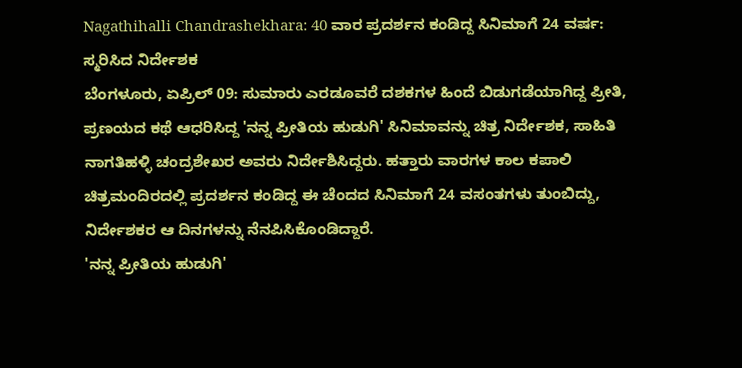Nagathihalli Chandrashekhara: 40 ವಾರ ಪ್ರದರ್ಶನ ಕಂಡಿದ್ದ ಸಿನಿಮಾಗೆ 24 ವರ್ಷ: ಸ್ಮರಿಸಿದ ನಿರ್ದೇಶಕ
ಬೆಂಗಳೂರು, ಏಪ್ರಿಲ್ 09: ಸುಮಾರು ಎರಡೂವರೆ ದಶಕಗಳ ಹಿಂದೆ ಬಿಡುಗಡೆಯಾಗಿದ್ದ ಪ್ರೀತಿ, ಪ್ರಣಯದ ಕಥೆ ಆಧರಿಸಿದ್ದ 'ನನ್ನ ಪ್ರೀತಿಯ ಹುಡುಗಿ' ಸಿನಿಮಾವನ್ನು ಚಿತ್ರ ನಿರ್ದೇಶಕ, ಸಾಹಿತಿ ನಾಗತಿಹಳ್ಳಿ ಚಂದ್ರಶೇಖರ ಅವರು ನಿರ್ದೇಶಿಸಿದ್ದರು. ಹತ್ತಾರು ವಾರಗಳ ಕಾಲ ಕಪಾಲಿ ಚಿತ್ರಮಂದಿರದಲ್ಲಿ ಪ್ರದರ್ಶನ ಕಂಡಿದ್ದ ಈ ಚೆಂದದ ಸಿನಿಮಾಗೆ 24 ವಸಂತಗಳು ತುಂಬಿದ್ದು, ನಿರ್ದೇಶಕರ ಆ ದಿನಗಳನ್ನು ನೆನಪಿಸಿಕೊಂಡಿದ್ದಾರೆ.
'ನನ್ನ ಪ್ರೀತಿಯ ಹುಡುಗಿ'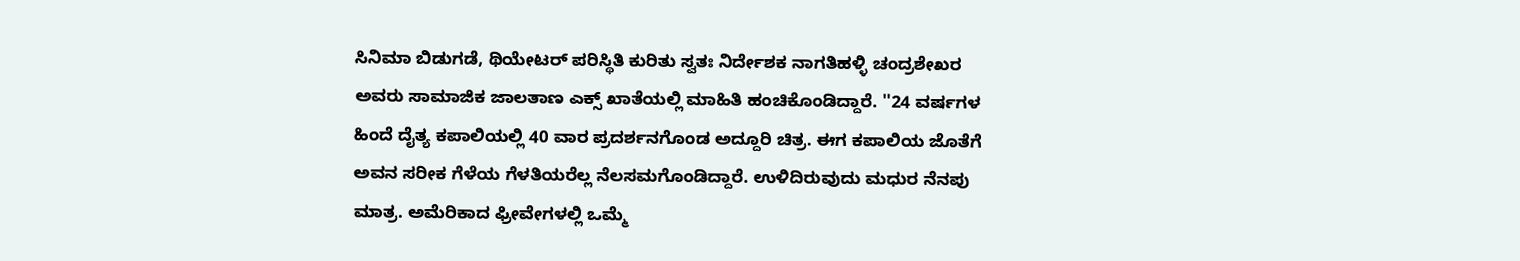ಸಿನಿಮಾ ಬಿಡುಗಡೆ, ಥಿಯೇಟರ್ ಪರಿಸ್ಥಿತಿ ಕುರಿತು ಸ್ವತಃ ನಿರ್ದೇಶಕ ನಾಗತಿಹಳ್ಳಿ ಚಂದ್ರಶೇಖರ ಅವರು ಸಾಮಾಜಿಕ ಜಾಲತಾಣ ಎಕ್ಸ್ ಖಾತೆಯಲ್ಲಿ ಮಾಹಿತಿ ಹಂಚಿಕೊಂಡಿದ್ದಾರೆ. ''24 ವರ್ಷಗಳ ಹಿಂದೆ ದೈತ್ಯ ಕಪಾಲಿಯಲ್ಲಿ 40 ವಾರ ಪ್ರದರ್ಶನಗೊಂಡ ಅದ್ದೂರಿ ಚಿತ್ರ. ಈಗ ಕಪಾಲಿಯ ಜೊತೆಗೆ ಅವನ ಸರೀಕ ಗೆಳೆಯ ಗೆಳತಿಯರೆಲ್ಲ ನೆಲಸಮಗೊಂಡಿದ್ದಾರೆ. ಉಳಿದಿರುವುದು ಮಧುರ ನೆನಪು ಮಾತ್ರ. ಅಮೆರಿಕಾದ ಫ್ರೀವೇಗಳಲ್ಲಿ ಒಮ್ಮೆ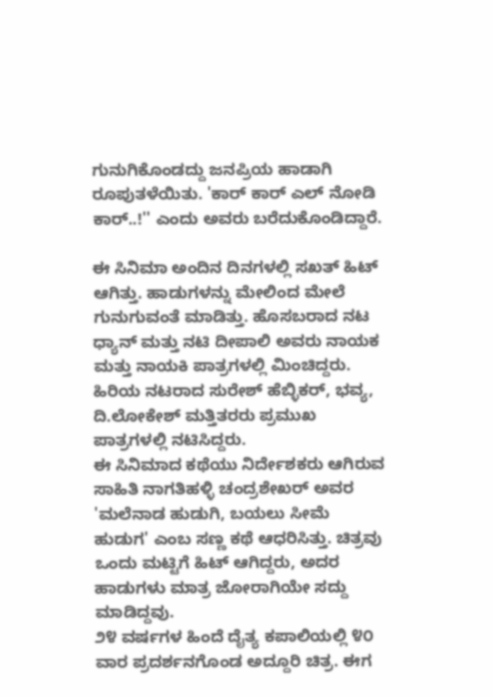ಗುನುಗಿಕೊಂಡದ್ದು ಜನಪ್ರಿಯ ಹಾಡಾಗಿ ರೂಪುತಳೆಯಿತು. 'ಕಾರ್ ಕಾರ್ ಎಲ್ ನೋಡಿ ಕಾರ್..!'' ಎಂದು ಅವರು ಬರೆದುಕೊಂಡಿದ್ದಾರೆ.

ಈ ಸಿನಿಮಾ ಅಂದಿನ ದಿನಗಳಲ್ಲಿ ಸಖತ್ ಹಿಟ್ ಆಗಿತ್ತು. ಹಾಡುಗಳನ್ನು ಮೇಲಿಂದ ಮೇಲೆ ಗುನುಗುವಂತೆ ಮಾಡಿತ್ತು. ಹೊಸಬರಾದ ನಟ ಧ್ಯಾನ್ ಮತ್ತು ನಟಿ ದೀಪಾಲಿ ಅವರು ನಾಯಕ ಮತ್ತು ನಾಯಕಿ ಪಾತ್ರಗಳಲ್ಲಿ ಮಿಂಚಿದ್ದರು. ಹಿರಿಯ ನಟರಾದ ಸುರೇಶ್ ಹೆಬ್ಳಿಕರ್, ಭವ್ಯ, ದಿ.ಲೋಕೇಶ್ ಮತ್ತಿತರರು ಪ್ರಮುಖ ಪಾತ್ರಗಳಲ್ಲಿ ನಟಿಸಿದ್ದರು.
ಈ ಸಿನಿಮಾದ ಕಥೆಯು ನಿರ್ದೇಶಕರು ಆಗಿರುವ ಸಾಹಿತಿ ನಾಗತಿಹಳ್ಳಿ ಚಂದ್ರಶೇಖರ್ ಅವರ 'ಮಲೆನಾಡ ಹುಡುಗಿ, ಬಯಲು ಸೀಮೆ ಹುಡುಗ' ಎಂಬ ಸಣ್ಣ ಕಥೆ ಆಧರಿಸಿತ್ತು. ಚಿತ್ರವು ಒಂದು ಮಟ್ಟಿಗೆ ಹಿಟ್ ಆಗಿದ್ದರು, ಅದರ ಹಾಡುಗಳು ಮಾತ್ರ ಜೋರಾಗಿಯೇ ಸದ್ದು ಮಾಡಿದ್ದವು.
೨೪ ವರ್ಷಗಳ ಹಿಂದೆ ದೈತ್ಯ ಕಪಾಲಿಯಲ್ಲಿ ೪೦ ವಾರ ಪ್ರದರ್ಶನಗೊಂಡ ಅದ್ದೂರಿ ಚಿತ್ರ. ಈಗ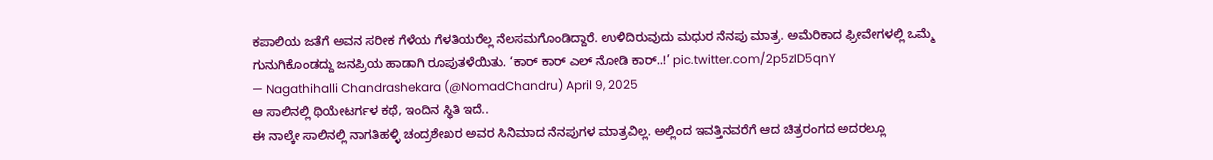ಕಪಾಲಿಯ ಜತೆಗೆ ಅವನ ಸರೀಕ ಗೆಳೆಯ ಗೆಳತಿಯರೆಲ್ಲ ನೆಲಸಮಗೊಂಡಿದ್ದಾರೆ. ಉಳಿದಿರುವುದು ಮಧುರ ನೆನಪು ಮಾತ್ರ. ಅಮೆರಿಕಾದ ಫ್ರೀವೇಗಳಲ್ಲಿ ಒಮ್ಮೆ ಗುನುಗಿಕೊಂಡದ್ದು ಜನಪ್ರಿಯ ಹಾಡಾಗಿ ರೂಪುತಳೆಯಿತು. ‘ಕಾರ್ ಕಾರ್ ಎಲ್ ನೋಡಿ ಕಾರ್..!’ pic.twitter.com/2p5zID5qnY
— Nagathihalli Chandrashekara (@NomadChandru) April 9, 2025
ಆ ಸಾಲಿನಲ್ಲಿ ಥಿಯೇಟರ್ಗಳ ಕಥೆ, ಇಂದಿನ ಸ್ಥಿತಿ ಇದೆ..
ಈ ನಾಲ್ಕೇ ಸಾಲಿನಲ್ಲಿ ನಾಗತಿಹಳ್ಳಿ ಚಂದ್ರಶೇಖರ ಅವರ ಸಿನಿಮಾದ ನೆನಪುಗಳ ಮಾತ್ರವಿಲ್ಲ. ಅಲ್ಲಿಂದ ಇವತ್ತಿನವರೆಗೆ ಆದ ಚಿತ್ರರಂಗದ ಅದರಲ್ಲೂ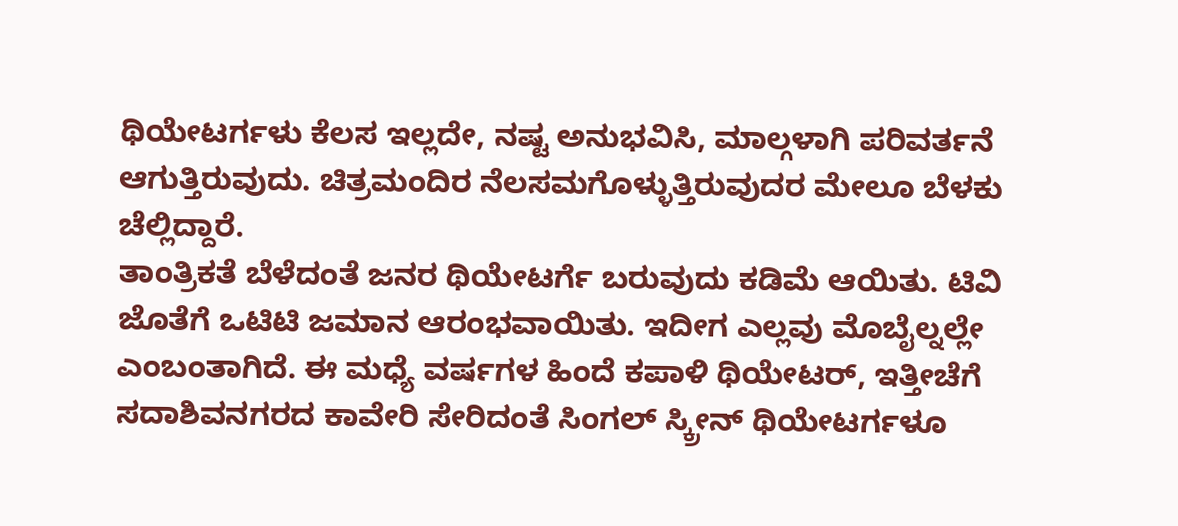ಥಿಯೇಟರ್ಗಳು ಕೆಲಸ ಇಲ್ಲದೇ, ನಷ್ಟ ಅನುಭವಿಸಿ, ಮಾಲ್ಗಳಾಗಿ ಪರಿವರ್ತನೆ ಆಗುತ್ತಿರುವುದು. ಚಿತ್ರಮಂದಿರ ನೆಲಸಮಗೊಳ್ಳುತ್ತಿರುವುದರ ಮೇಲೂ ಬೆಳಕು ಚೆಲ್ಲಿದ್ದಾರೆ.
ತಾಂತ್ರಿಕತೆ ಬೆಳೆದಂತೆ ಜನರ ಥಿಯೇಟರ್ಗೆ ಬರುವುದು ಕಡಿಮೆ ಆಯಿತು. ಟಿವಿ ಜೊತೆಗೆ ಒಟಿಟಿ ಜಮಾನ ಆರಂಭವಾಯಿತು. ಇದೀಗ ಎಲ್ಲವು ಮೊಬೈಲ್ನಲ್ಲೇ ಎಂಬಂತಾಗಿದೆ. ಈ ಮಧ್ಯೆ ವರ್ಷಗಳ ಹಿಂದೆ ಕಪಾಳಿ ಥಿಯೇಟರ್, ಇತ್ತೀಚೆಗೆ ಸದಾಶಿವನಗರದ ಕಾವೇರಿ ಸೇರಿದಂತೆ ಸಿಂಗಲ್ ಸ್ಕ್ರೀನ್ ಥಿಯೇಟರ್ಗಳೂ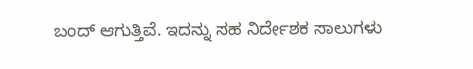ಬಂದ್ ಆಗುತ್ತಿವೆ. ಇದನ್ನು ಸಹ ನಿರ್ದೇಶಕ ಸಾಲುಗಳು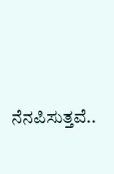ನೆನಪಿಸುತ್ತವೆ..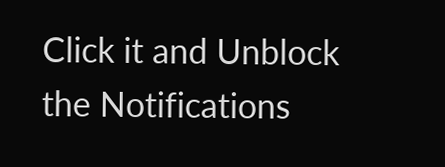Click it and Unblock the Notifications